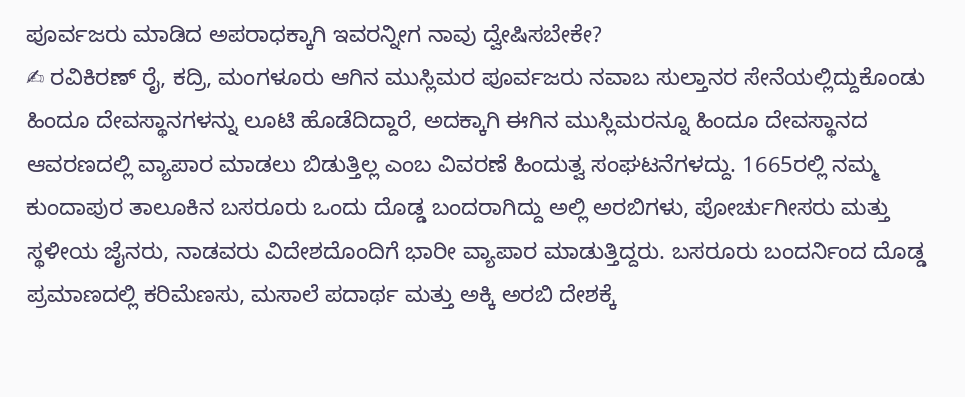ಪೂರ್ವಜರು ಮಾಡಿದ ಅಪರಾಧಕ್ಕಾಗಿ ಇವರನ್ನೀಗ ನಾವು ದ್ವೇಷಿಸಬೇಕೇ?
✍ ರವಿಕಿರಣ್ ರೈ, ಕದ್ರಿ, ಮಂಗಳೂರು ಆಗಿನ ಮುಸ್ಲಿಮರ ಪೂರ್ವಜರು ನವಾಬ ಸುಲ್ತಾನರ ಸೇನೆಯಲ್ಲಿದ್ದುಕೊಂಡು ಹಿಂದೂ ದೇವಸ್ಥಾನಗಳನ್ನು ಲೂಟಿ ಹೊಡೆದಿದ್ದಾರೆ, ಅದಕ್ಕಾಗಿ ಈಗಿನ ಮುಸ್ಲಿಮರನ್ನೂ ಹಿಂದೂ ದೇವಸ್ಥಾನದ ಆವರಣದಲ್ಲಿ ವ್ಯಾಪಾರ ಮಾಡಲು ಬಿಡುತ್ತಿಲ್ಲ ಎಂಬ ವಿವರಣೆ ಹಿಂದುತ್ವ ಸಂಘಟನೆಗಳದ್ದು. 1665ರಲ್ಲಿ ನಮ್ಮ ಕುಂದಾಪುರ ತಾಲೂಕಿನ ಬಸರೂರು ಒಂದು ದೊಡ್ಡ ಬಂದರಾಗಿದ್ದು ಅಲ್ಲಿ ಅರಬಿಗಳು, ಪೋರ್ಚುಗೀಸರು ಮತ್ತು ಸ್ಥಳೀಯ ಜೈನರು, ನಾಡವರು ವಿದೇಶದೊಂದಿಗೆ ಭಾರೀ ವ್ಯಾಪಾರ ಮಾಡುತ್ತಿದ್ದರು. ಬಸರೂರು ಬಂದರ್ನಿಂದ ದೊಡ್ಡ ಪ್ರಮಾಣದಲ್ಲಿ ಕರಿಮೆಣಸು, ಮಸಾಲೆ ಪದಾರ್ಥ ಮತ್ತು ಅಕ್ಕಿ ಅರಬಿ ದೇಶಕ್ಕೆ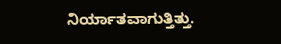ನಿರ್ಯಾತವಾಗುತ್ತಿತ್ತು.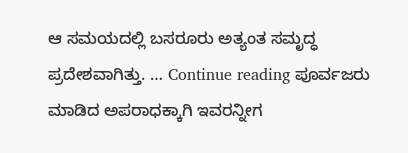ಆ ಸಮಯದಲ್ಲಿ ಬಸರೂರು ಅತ್ಯಂತ ಸಮೃದ್ಧ ಪ್ರದೇಶವಾಗಿತ್ತು. … Continue reading ಪೂರ್ವಜರು ಮಾಡಿದ ಅಪರಾಧಕ್ಕಾಗಿ ಇವರನ್ನೀಗ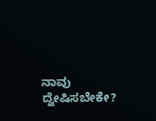ನಾವು ದ್ವೇಷಿಸಬೇಕೇ?